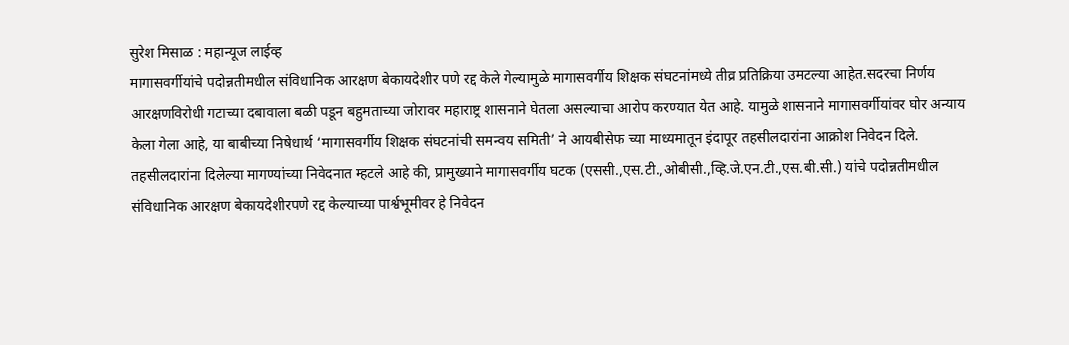सुरेश मिसाळ : महान्यूज लाईव्ह
मागासवर्गीयांचे पदोन्नतीमधील संविधानिक आरक्षण बेकायदेशीर पणे रद्द केले गेल्यामुळे मागासवर्गीय शिक्षक संघटनांमध्ये तीव्र प्रतिक्रिया उमटल्या आहेत.सदरचा निर्णय आरक्षणविरोधी गटाच्या दबावाला बळी पडून बहुमताच्या जोरावर महाराष्ट्र शासनाने घेतला असल्याचा आरोप करण्यात येत आहे. यामुळे शासनाने मागासवर्गीयांवर घोर अन्याय केला गेला आहे, या बाबीच्या निषेधार्थ ‘मागासवर्गीय शिक्षक संघटनांची समन्वय समिती’ ने आयबीसेफ च्या माध्यमातून इंदापूर तहसीलदारांना आक्रोश निवेदन दिले.
तहसीलदारांना दिलेल्या मागण्यांच्या निवेदनात म्हटले आहे की, प्रामुख्याने मागासवर्गीय घटक (एससी.,एस.टी.,ओबीसी.,व्हि.जे.एन.टी.,एस.बी.सी.) यांचे पदोन्नतीमधील संविधानिक आरक्षण बेकायदेशीरपणे रद्द केल्याच्या पार्श्वभूमीवर हे निवेदन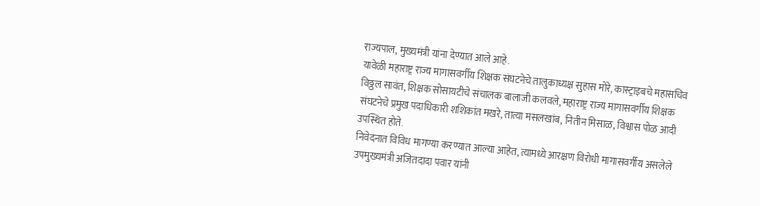राज्यपाल, मुख्यमंत्री यांना देण्यात आले आहे.
यावेळी महाराष्ट्र राज्य मागासवर्गीय शिक्षक संघटनेचे तालुकाध्यक्ष सुहास मोरे, कास्ट्राइबचे महासचिव विठ्ठल सावंत, शिक्षक सोसायटीचे संचालक बालाजी कलवले, महाराष्ट्र राज्य मागासवर्गीय शिक्षक संघटनेचे प्रमुख पदाधिकारी शशिकांत मखरे, तात्या मसलखांब, नितीन मिसाळ, विश्वास पोळ आदी उपस्थित होते.
निवेदनात विविध मागण्या करण्यात आल्या आहेत, त्यामध्ये आरक्षण विरोधी मागासवर्गीय असलेले उपमुख्यमंत्री अजितदादा पवार यांनी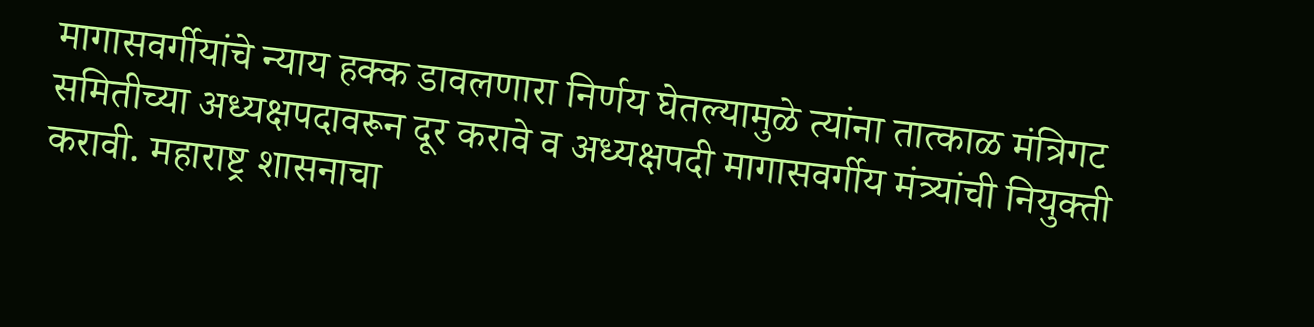मागासवर्गीयांचे न्याय हक्क डावलणारा निर्णय घेतल्यामुळे त्यांना तात्काळ मंत्रिगट समितीच्या अध्यक्षपदावरून दूर करावे व अध्यक्षपदी मागासवर्गीय मंत्र्यांची नियुक्ती करावी. महाराष्ट्र शासनाचा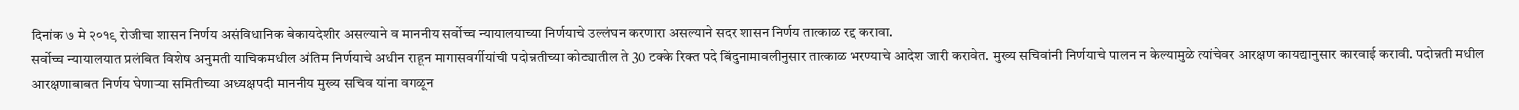दिनांक ७ मे २०१९ रोजीचा शासन निर्णय असंविधानिक बेकायदेशीर असल्याने व माननीय सर्वोच्च न्यायालयाच्या निर्णयाचे उल्लंघन करणारा असल्याने सदर शासन निर्णय तात्काळ रद्द करावा.
सर्वोच्च न्यायालयात प्रलंबित विशेष अनुमती याचिकमधील अंतिम निर्णयाचे अधीन राहून मागासवर्गीयांची पदोन्नतीच्या कोट्यातील ते 30 टक्के रिक्त पदे बिंदुनामावलीनुसार तात्काळ भरण्याचे आदेश जारी करावेत. मुख्य सचिवांनी निर्णयाचे पालन न केल्यामुळे त्यांचेवर आरक्षण कायद्यानुसार कारवाई करावी. पदोन्नती मधील आरक्षणाबाबत निर्णय घेणाऱ्या समितीच्या अध्यक्षपदी माननीय मुख्य सचिव यांना वगळून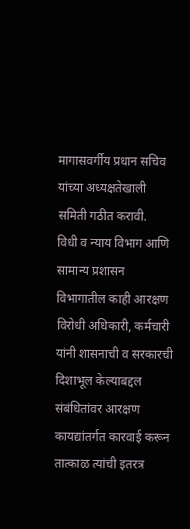मागासवर्गीय प्रधान सचिव यांच्या अध्यक्षतेखाली समिती गठीत करावी.
विधी व न्याय विभाग आणि सामान्य प्रशासन विभागातील काही आरक्षण विरोधी अधिकारी, कर्मचारी यांनी शासनाची व सरकारची दिशाभूल केल्याबद्दल संबंधितांवर आरक्षण कायद्यांतर्गत कारवाई करून तात्काळ त्यांची इतरत्र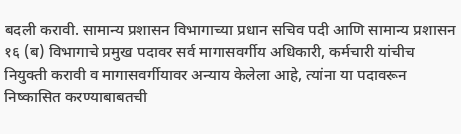बदली करावी. सामान्य प्रशासन विभागाच्या प्रधान सचिव पदी आणि सामान्य प्रशासन १६ (ब) विभागाचे प्रमुख पदावर सर्व मागासवर्गीय अधिकारी, कर्मचारी यांचीच नियुक्ती करावी व मागासवर्गीयावर अन्याय केलेला आहे, त्यांना या पदावरून निष्कासित करण्याबाबतची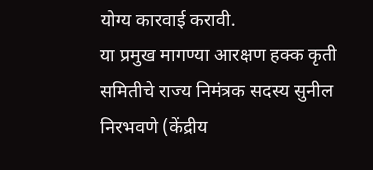योग्य कारवाई करावी.
या प्रमुख मागण्या आरक्षण हक्क कृती समितीचे राज्य निमंत्रक सदस्य सुनील निरभवणे (केंद्रीय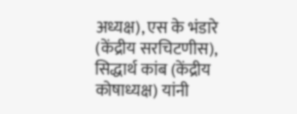अध्यक्ष), एस के भंडारे (केंद्रीय सरचिटणीस), सिद्धार्थ कांब (केंद्रीय कोषाध्यक्ष) यांनी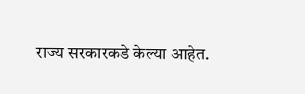राज्य सरकारकडे केल्या आहेत.